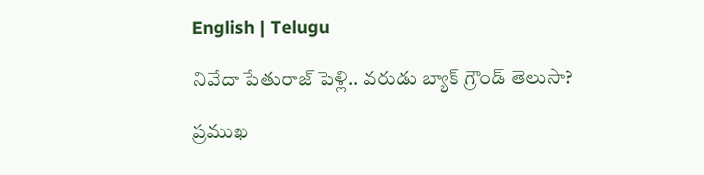English | Telugu

నివేదా పేతురాజ్ పెళ్లి.. వరుడు బ్యాక్ గ్రౌండ్ తెలుసా?

ప్రముఖ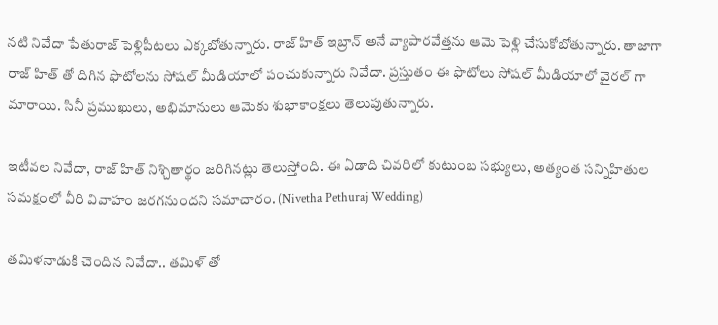నటి నివేదా పేతురాజ్ పెళ్లిపీటలు ఎక్కబోతున్నారు. రాజ్ హిత్ ఇబ్రాన్ అనే వ్యాపారవేత్తను ఆమె పెళ్లి చేసుకోబోతున్నారు. తాజాగా రాజ్ హిత్ తో దిగిన ఫొటోలను సోషల్ మీడియాలో పంచుకున్నారు నివేదా. ప్రస్తుతం ఈ ఫొటోలు సోషల్ మీడియాలో వైరల్ గా మారాయి. సినీ ప్రముఖులు, అభిమానులు ఆమెకు శుభాకాంక్షలు తెలుపుతున్నారు.

ఇటీవల నివేదా, రాజ్ హిత్ నిశ్చితార్థం జరిగినట్లు తెలుస్తోంది. ఈ ఏడాది చివరిలో కుటుంబ సభ్యులు, అత్యంత సన్నిహితుల సమక్షంలో వీరి వివాహం జరగనుందని సమాచారం. (Nivetha Pethuraj Wedding)

తమిళనాడుకి చెందిన నివేదా.. తమిళ్ తో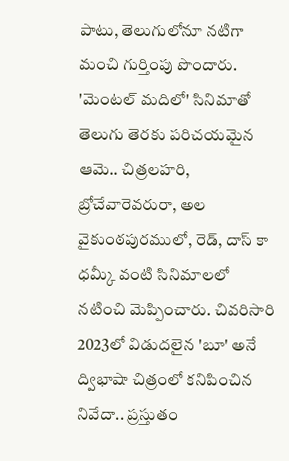పాటు, తెలుగులోనూ నటిగా మంచి గుర్తింపు పొందారు. 'మెంటల్ మదిలో' సినిమాతో తెలుగు తెరకు పరిచయమైన ఆమె.. చిత్రలహరి, బ్రోచేవారెవరురా, అల వైకుంఠపురములో, రెడ్, దాస్‌ కా ధమ్కీ వంటి సినిమాలలో నటించి మెప్పించారు. చివరిసారి 2023లో విడుదలైన 'బూ' అనే ద్విభాషా చిత్రంలో కనిపించిన నివేదా.. ప్రస్తుతం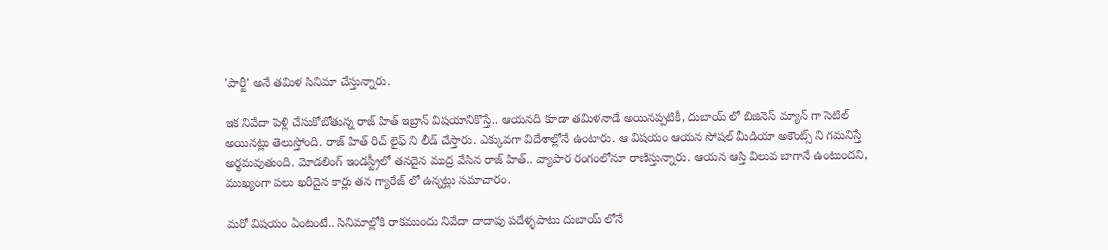'పార్టీ' అనే తమిళ సినిమా చేస్తున్నారు.

ఇక నివేదా పెళ్లి చేసుకోబోతున్న రాజ్ హిత్ ఇబ్రాన్ విషయానికొస్తే.. ఆయనది కూడా తమిళనాడే అయినప్పటికీ, దుబాయ్ లో బిజినెస్ మ్యాన్ గా సెటిల్ అయినట్లు తెలుస్తోంది. రాజ్ హిత్ రిచ్ లైఫ్ ని లీడ్ చేస్తారు. ఎక్కువగా విదేశాల్లోనే ఉంటారు. ఆ విషయం ఆయన సోషల్ మీడియా అకౌంట్స్ ని గమనిస్తే అర్థమవుతుంది. మోడలింగ్ ఇండస్ట్రీలో తనదైన ముద్ర వేసిన రాజ్ హిత్.. వ్యాపార రంగంలోనూ రాణిస్తున్నారు. ఆయన ఆస్తి విలువ బాగానే ఉంటుందని, ముఖ్యంగా పలు ఖరీదైన కార్లు తన గ్యారేజ్ లో ఉన్నట్లు సమాచారం.

మరో విషయం ఏంటంటే.. సినిమాల్లోకి రాకముందు నివేదా దాదాపు పదేళ్ళపాటు దుబాయ్ లోనే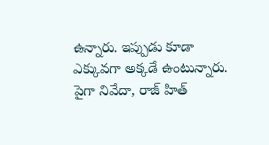ఉన్నారు. ఇప్పుడు కూడా ఎక్కువగా అక్కడే ఉంటున్నారు. పైగా నివేదా, రాజ్ హిత్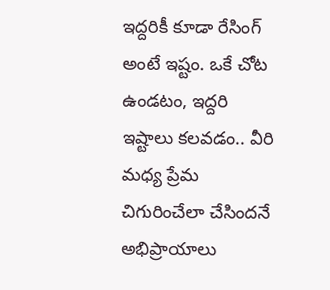ఇద్దరికీ కూడా రేసింగ్ అంటే ఇష్టం. ఒకే చోట ఉండటం, ఇద్దరి ఇష్టాలు కలవడం.. వీరి మధ్య ప్రేమ చిగురించేలా చేసిందనే అభిప్రాయాలు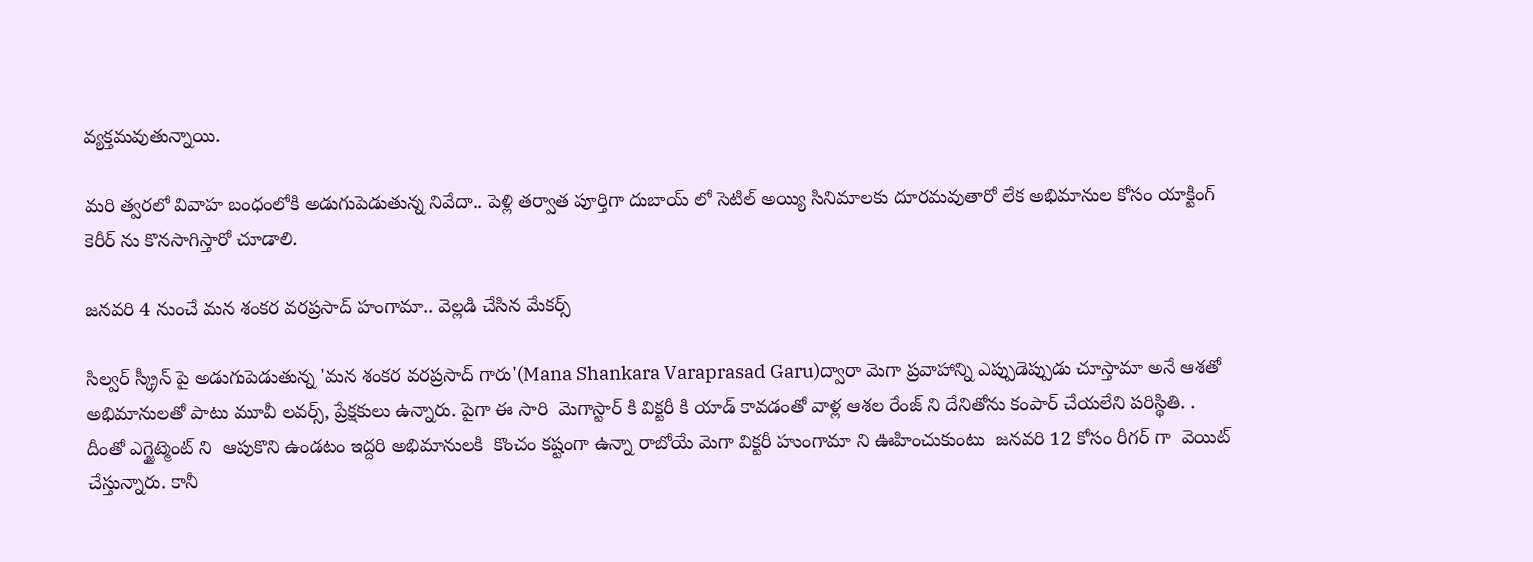వ్యక్తమవుతున్నాయి.

మరి త్వరలో వివాహ బంధంలోకి అడుగుపెడుతున్న నివేదా.. పెళ్లి తర్వాత పూర్తిగా దుబాయ్ లో సెటిల్ అయ్యి సినిమాలకు దూరమవుతారో లేక అభిమానుల కోసం యాక్టింగ్ కెరీర్ ను కొనసాగిస్తారో చూడాలి.

జనవరి 4 నుంచే మన శంకర వరప్రసాద్ హంగామా.. వెల్లడి చేసిన మేకర్స్

సిల్వర్ స్క్రీన్ పై అడుగుపెడుతున్న 'మన శంకర వరప్రసాద్ గారు'(Mana Shankara Varaprasad Garu)ద్వారా మెగా ప్రవాహాన్ని ఎప్పుడెప్పుడు చూస్తామా అనే ఆశతో అభిమానులతో పాటు మూవీ లవర్స్, ప్రేక్షకులు ఉన్నారు. పైగా ఈ సారి  మెగాస్టార్ కి విక్టరీ కి యాడ్ కావడంతో వాళ్ల ఆశల రేంజ్ ని దేనితోను కంపార్ చేయలేని పరిస్థితి. . దీంతో ఎగ్జైట్మెంట్ ని  ఆపుకొని ఉండటం ఇద్దరి అభిమానులకి  కొంచం కష్టంగా ఉన్నా రాబోయే మెగా విక్టరీ హుంగామా ని ఊహించుకుంటు  జనవరి 12 కోసం రీగర్ గా  వెయిట్ చేస్తున్నారు. కానీ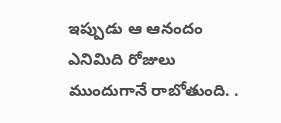ఇప్పుడు ఆ ఆనందం ఎనిమిది రోజులు ముందుగానే రాబోతుంది. .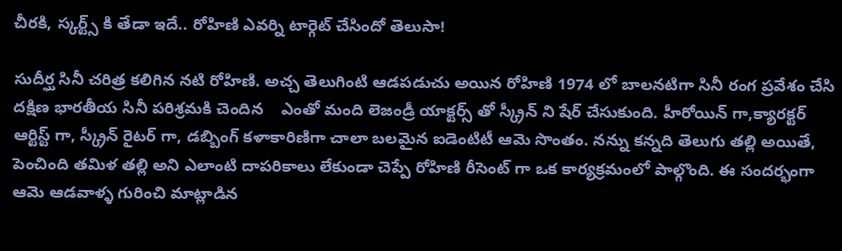చీరకి, స్కర్ట్స్ కి తేడా ఇదే.. రోహిణి ఎవర్ని టార్గెట్ చేసిందో తెలుసా!

సుదీర్ఘ సినీ చరిత్ర కలిగిన నటి రోహిణి. అచ్చ తెలుగింటి ఆడపడుచు అయిన రోహిణి 1974 లో బాలనటిగా సినీ రంగ ప్రవేశం చేసి దక్షిణ భారతీయ సినీ పరిశ్రమకి చెందిన    ఎంతో మంది లెజండ్రీ యాక్టర్స్ తో స్క్రీన్ ని షేర్ చేసుకుంది. హీరోయిన్ గా,క్యారక్టర్ ఆర్టిస్ట్ గా, స్క్రీన్ రైటర్ గా, డబ్బింగ్ కళాకారిణిగా చాలా బలమైన ఐడెంటిటీ ఆమె సొంతం. నన్ను కన్నది తెలుగు తల్లి అయితే, పెంచింది తమిళ తల్లి అని ఎలాంటి దాపరికాలు లేకుండా చెప్పే రోహిణి రీసెంట్ గా ఒక కార్యక్రమంలో పాల్గొంది. ఈ సందర్భంగా ఆమె ఆడవాళ్ళ గురించి మాట్లాడిన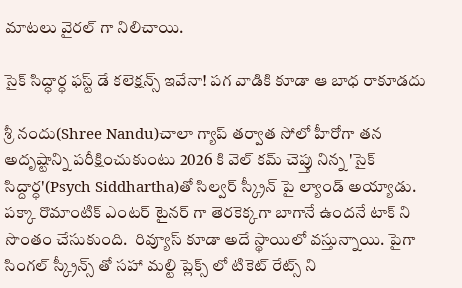మాటలు వైరల్ గా నిలిచాయి.

సైక్ సిద్ధార్ధ ఫస్ట్ డే కలెక్షన్స్ ఇవేనా! పగ వాడికి కూడా ఆ బాధ రాకూడదు

శ్రీ నందు(Shree Nandu)చాలా గ్యాప్ తర్వాత సోలో హీరోగా తన అదృష్టాన్ని పరీక్షించుకుంటు 2026 కి వెల్ కమ్ చెప్తు నిన్న 'సైక్ సిద్దార్ధ'(Psych Siddhartha)తో సిల్వర్ స్క్రీన్ పై ల్యాండ్ అయ్యాడు. పక్కా రొమాంటిక్ ఎంటర్ టైనర్ గా తెరకెక్కగా బాగానే ఉందనే టాక్ ని సొంతం చేసుకుంది.  రివ్యూస్ కూడా అదే స్థాయిలో వస్తున్నాయి. పైగా సింగల్ స్క్రీన్స్ తో సహా మల్టి ప్లెక్స్ లో టికెట్ రేట్స్ ని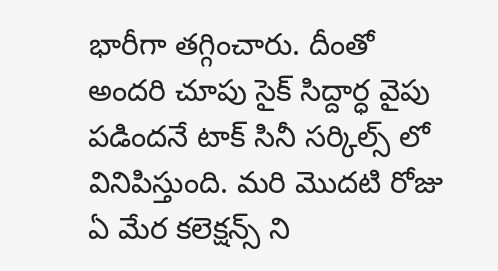భారీగా తగ్గించారు. దీంతో అందరి చూపు సైక్ సిద్దార్ధ వైపు పడిందనే టాక్ సినీ సర్కిల్స్ లో వినిపిస్తుంది. మరి మొదటి రోజు ఏ మేర కలెక్షన్స్ ని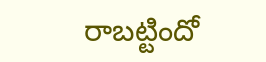రాబట్టిందో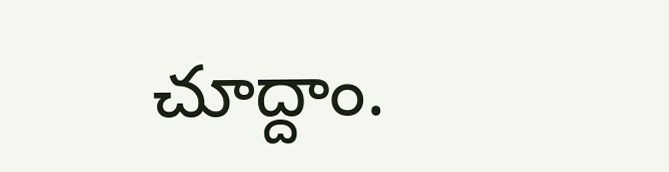చూద్దాం.